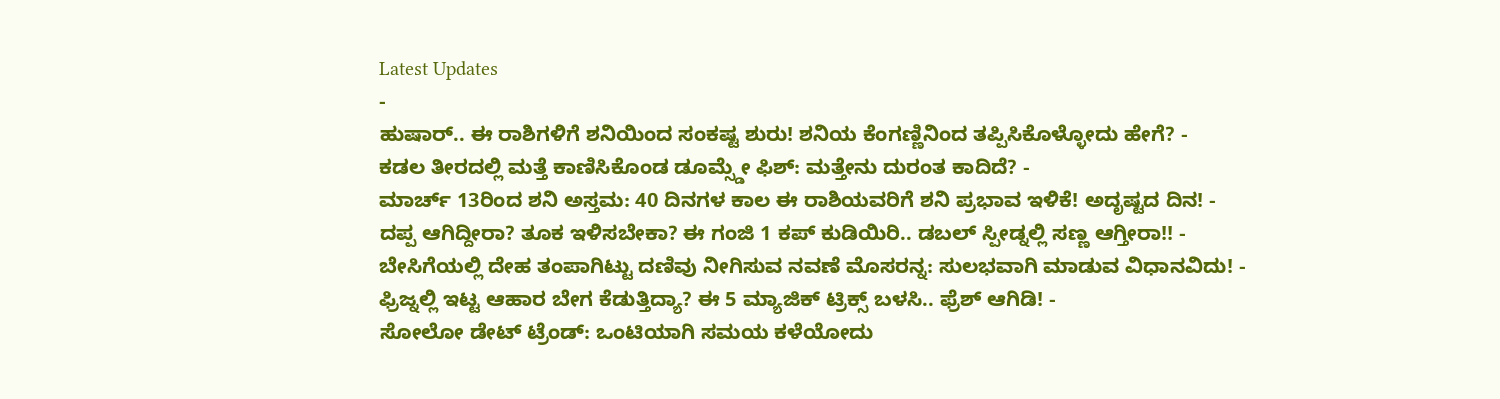Latest Updates
-
ಹುಷಾರ್.. ಈ ರಾಶಿಗಳಿಗೆ ಶನಿಯಿಂದ ಸಂಕಷ್ಟ ಶುರು! ಶನಿಯ ಕೆಂಗಣ್ಣಿನಿಂದ ತಪ್ಪಿಸಿಕೊಳ್ಳೋದು ಹೇಗೆ? -
ಕಡಲ ತೀರದಲ್ಲಿ ಮತ್ತೆ ಕಾಣಿಸಿಕೊಂಡ ಡೂಮ್ಸ್ಡೇ ಫಿಶ್: ಮತ್ತೇನು ದುರಂತ ಕಾದಿದೆ? -
ಮಾರ್ಚ್ 13ರಿಂದ ಶನಿ ಅಸ್ತಮ: 40 ದಿನಗಳ ಕಾಲ ಈ ರಾಶಿಯವರಿಗೆ ಶನಿ ಪ್ರಭಾವ ಇಳಿಕೆ! ಅದೃಷ್ಟದ ದಿನ! -
ದಪ್ಪ ಆಗಿದ್ದೀರಾ? ತೂಕ ಇಳಿಸಬೇಕಾ? ಈ ಗಂಜಿ 1 ಕಪ್ ಕುಡಿಯಿರಿ.. ಡಬಲ್ ಸ್ಪೀಡ್ನಲ್ಲಿ ಸಣ್ಣ ಆಗ್ತೀರಾ!! -
ಬೇಸಿಗೆಯಲ್ಲಿ ದೇಹ ತಂಪಾಗಿಟ್ಟು ದಣಿವು ನೀಗಿಸುವ ನವಣೆ ಮೊಸರನ್ನ: ಸುಲಭವಾಗಿ ಮಾಡುವ ವಿಧಾನವಿದು! -
ಫ್ರಿಜ್ನಲ್ಲಿ ಇಟ್ಟ ಆಹಾರ ಬೇಗ ಕೆಡುತ್ತಿದ್ಯಾ? ಈ 5 ಮ್ಯಾಜಿಕ್ ಟ್ರಿಕ್ಸ್ ಬಳಸಿ.. ಫ್ರೆಶ್ ಆಗಿಡಿ! -
ಸೋಲೋ ಡೇಟ್ ಟ್ರೆಂಡ್: ಒಂಟಿಯಾಗಿ ಸಮಯ ಕಳೆಯೋದು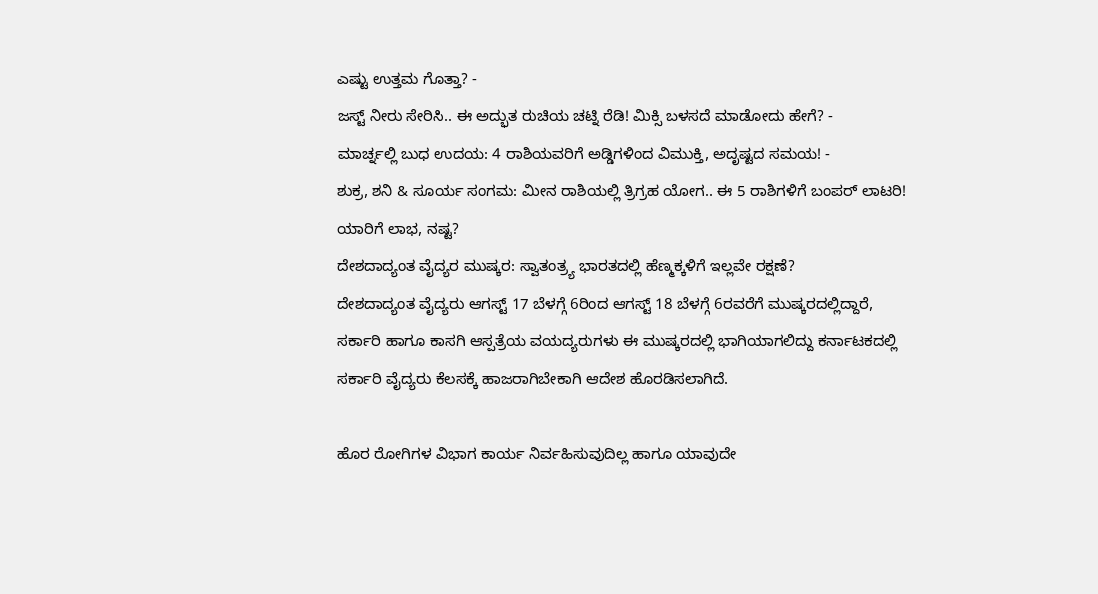ಎಷ್ಟು ಉತ್ತಮ ಗೊತ್ತಾ? -
ಜಸ್ಟ್ ನೀರು ಸೇರಿಸಿ.. ಈ ಅದ್ಭುತ ರುಚಿಯ ಚಟ್ನಿ ರೆಡಿ! ಮಿಕ್ಸಿ ಬಳಸದೆ ಮಾಡೋದು ಹೇಗೆ? -
ಮಾರ್ಚ್ನಲ್ಲಿ ಬುಧ ಉದಯ: 4 ರಾಶಿಯವರಿಗೆ ಅಡ್ಡಿಗಳಿಂದ ವಿಮುಕ್ತಿ, ಅದೃಷ್ಟದ ಸಮಯ! -
ಶುಕ್ರ, ಶನಿ & ಸೂರ್ಯ ಸಂಗಮ: ಮೀನ ರಾಶಿಯಲ್ಲಿ ತ್ರಿಗ್ರಹ ಯೋಗ.. ಈ 5 ರಾಶಿಗಳಿಗೆ ಬಂಪರ್ ಲಾಟರಿ! ಯಾರಿಗೆ ಲಾಭ, ನಷ್ಟ?
ದೇಶದಾದ್ಯಂತ ವೈದ್ಯರ ಮುಷ್ಕರ: ಸ್ವಾತಂತ್ರ್ಯ ಭಾರತದಲ್ಲಿ ಹೆಣ್ಮಕ್ಕಳಿಗೆ ಇಲ್ಲವೇ ರಕ್ಷಣೆ?
ದೇಶದಾದ್ಯಂತ ವೈದ್ಯರು ಆಗಸ್ಟ್ 17 ಬೆಳಗ್ಗೆ 6ರಿಂದ ಆಗಸ್ಟ್ 18 ಬೆಳಗ್ಗೆ 6ರವರೆಗೆ ಮುಷ್ಕರದಲ್ಲಿದ್ದಾರೆ, ಸರ್ಕಾರಿ ಹಾಗೂ ಕಾಸಗಿ ಆಸ್ಪತ್ರೆಯ ವಯದ್ಯರುಗಳು ಈ ಮುಷ್ಕರದಲ್ಲಿ ಭಾಗಿಯಾಗಲಿದ್ದು ಕರ್ನಾಟಕದಲ್ಲಿ ಸರ್ಕಾರಿ ವೈದ್ಯರು ಕೆಲಸಕ್ಕೆ ಹಾಜರಾಗಿಬೇಕಾಗಿ ಆದೇಶ ಹೊರಡಿಸಲಾಗಿದೆ.

ಹೊರ ರೋಗಿಗಳ ವಿಭಾಗ ಕಾರ್ಯ ನಿರ್ವಹಿಸುವುದಿಲ್ಲ ಹಾಗೂ ಯಾವುದೇ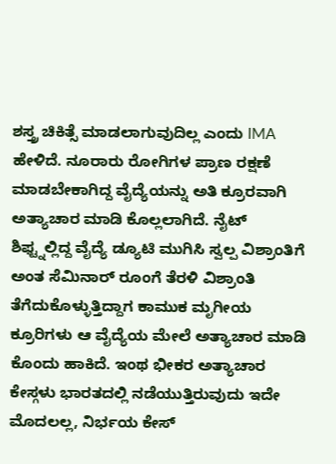ಶಸ್ತ್ರ ಚಿಕಿತ್ಸೆ ಮಾಡಲಾಗುವುದಿಲ್ಲ ಎಂದು IMA ಹೇಳಿದೆ. ನೂರಾರು ರೋಗಿಗಳ ಪ್ರಾಣ ರಕ್ಷಣೆ ಮಾಡಬೇಕಾಗಿದ್ದ ವೈದ್ಯೆಯನ್ನು ಅತಿ ಕ್ರೂರವಾಗಿ ಅತ್ಯಾಚಾರ ಮಾಡಿ ಕೊಲ್ಲಲಾಗಿದೆ. ನೈಟ್ ಶಿಫ್ಟ್ನಲ್ಲಿದ್ದ ವೈದ್ಯೆ ಡ್ಯೂಟಿ ಮುಗಿಸಿ ಸ್ವಲ್ಪ ವಿಶ್ರಾಂತಿಗೆ ಅಂತ ಸೆಮಿನಾರ್ ರೂಂಗೆ ತೆರಳಿ ವಿಶ್ರಾಂತಿ ತೆಗೆದುಕೊಳ್ಳುತ್ತಿದ್ದಾಗ ಕಾಮುಕ ಮೃಗೀಯ ಕ್ರೂರಿಗಳು ಆ ವೈದ್ಯೆಯ ಮೇಲೆ ಅತ್ಯಾಚಾರ ಮಾಡಿ ಕೊಂದು ಹಾಕಿದೆ. ಇಂಥ ಭೀಕರ ಅತ್ಯಾಚಾರ ಕೇಸ್ಗಳು ಭಾರತದಲ್ಲಿ ನಡೆಯುತ್ತಿರುವುದು ಇದೇ ಮೊದಲಲ್ಲ, ನಿರ್ಭಯ ಕೇಸ್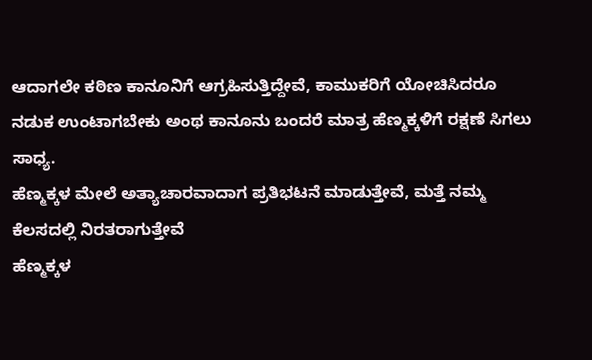ಆದಾಗಲೇ ಕಠಿಣ ಕಾನೂನಿಗೆ ಆಗ್ರಹಿಸುತ್ತಿದ್ದೇವೆ, ಕಾಮುಕರಿಗೆ ಯೋಚಿಸಿದರೂ ನಡುಕ ಉಂಟಾಗಬೇಕು ಅಂಥ ಕಾನೂನು ಬಂದರೆ ಮಾತ್ರ ಹೆಣ್ಮಕ್ಕಳಿಗೆ ರಕ್ಷಣೆ ಸಿಗಲು ಸಾಧ್ಯ.
ಹೆಣ್ಮಕ್ಕಳ ಮೇಲೆ ಅತ್ಯಾಚಾರವಾದಾಗ ಪ್ರತಿಭಟನೆ ಮಾಡುತ್ತೇವೆ, ಮತ್ತೆ ನಮ್ಮ ಕೆಲಸದಲ್ಲಿ ನಿರತರಾಗುತ್ತೇವೆ
ಹೆಣ್ಮಕ್ಕಳ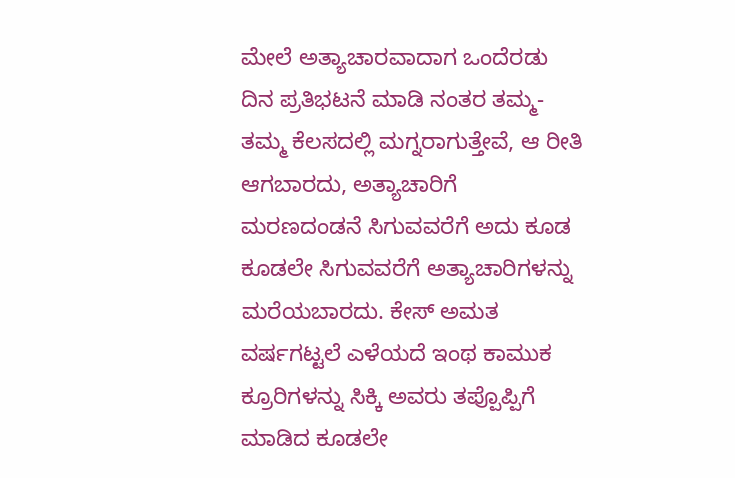ಮೇಲೆ ಅತ್ಯಾಚಾರವಾದಾಗ ಒಂದೆರಡು ದಿನ ಪ್ರತಿಭಟನೆ ಮಾಡಿ ನಂತರ ತಮ್ಮ-ತಮ್ಮ ಕೆಲಸದಲ್ಲಿ ಮಗ್ನರಾಗುತ್ತೇವೆ, ಆ ರೀತಿ ಆಗಬಾರದು, ಅತ್ಯಾಚಾರಿಗೆ ಮರಣದಂಡನೆ ಸಿಗುವವರೆಗೆ ಅದು ಕೂಡ ಕೂಡಲೇ ಸಿಗುವವರೆಗೆ ಅತ್ಯಾಚಾರಿಗಳನ್ನು ಮರೆಯಬಾರದು. ಕೇಸ್ ಅಮತ ವರ್ಷಗಟ್ಟಲೆ ಎಳೆಯದೆ ಇಂಥ ಕಾಮುಕ ಕ್ರೂರಿಗಳನ್ನು ಸಿಕ್ಕಿ ಅವರು ತಪ್ಪೊಪ್ಪಿಗೆ ಮಾಡಿದ ಕೂಡಲೇ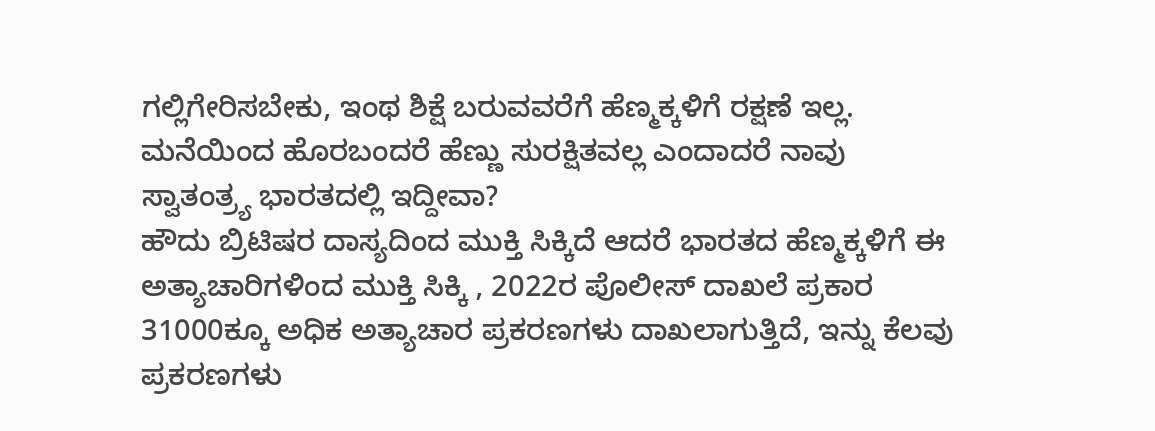ಗಲ್ಲಿಗೇರಿಸಬೇಕು, ಇಂಥ ಶಿಕ್ಷೆ ಬರುವವರೆಗೆ ಹೆಣ್ಮಕ್ಕಳಿಗೆ ರಕ್ಷಣೆ ಇಲ್ಲ.
ಮನೆಯಿಂದ ಹೊರಬಂದರೆ ಹೆಣ್ಣು ಸುರಕ್ಷಿತವಲ್ಲ ಎಂದಾದರೆ ನಾವು ಸ್ವಾತಂತ್ರ್ಯ ಭಾರತದಲ್ಲಿ ಇದ್ದೀವಾ?
ಹೌದು ಬ್ರಿಟಿಷರ ದಾಸ್ಯದಿಂದ ಮುಕ್ತಿ ಸಿಕ್ಕಿದೆ ಆದರೆ ಭಾರತದ ಹೆಣ್ಮಕ್ಕಳಿಗೆ ಈ ಅತ್ಯಾಚಾರಿಗಳಿಂದ ಮುಕ್ತಿ ಸಿಕ್ಕಿ , 2022ರ ಪೊಲೀಸ್ ದಾಖಲೆ ಪ್ರಕಾರ 31000ಕ್ಕೂ ಅಧಿಕ ಅತ್ಯಾಚಾರ ಪ್ರಕರಣಗಳು ದಾಖಲಾಗುತ್ತಿದೆ, ಇನ್ನು ಕೆಲವು ಪ್ರಕರಣಗಳು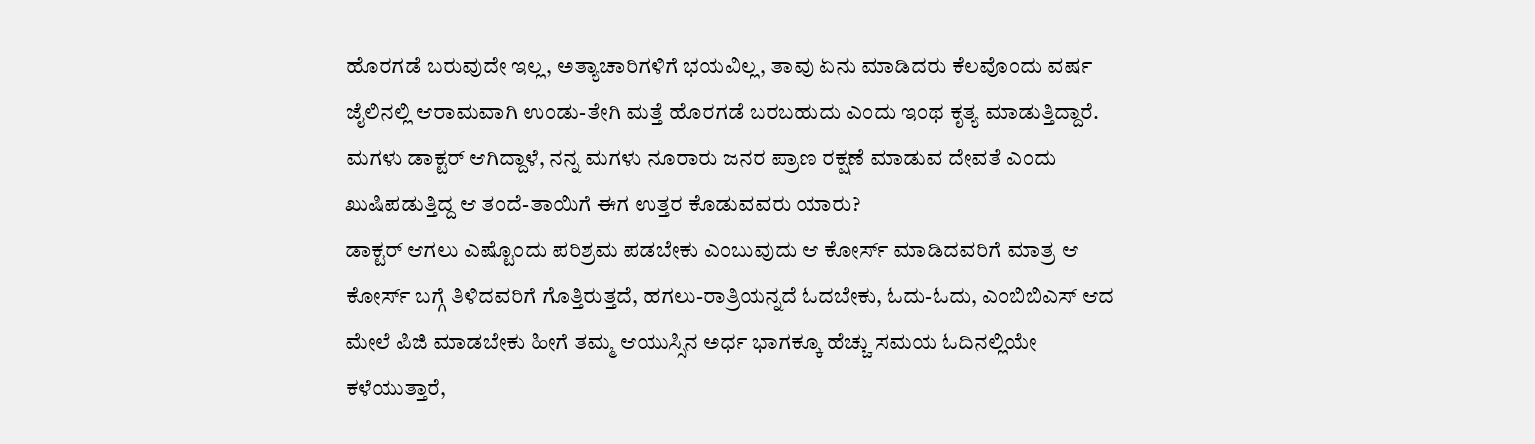ಹೊರಗಡೆ ಬರುವುದೇ ಇಲ್ಲ, ಅತ್ಯಾಚಾರಿಗಳಿಗೆ ಭಯವಿಲ್ಲ, ತಾವು ಏನು ಮಾಡಿದರು ಕೆಲವೊಂದು ವರ್ಷ ಜೈಲಿನಲ್ಲಿ ಆರಾಮವಾಗಿ ಉಂಡು-ತೇಗಿ ಮತ್ತೆ ಹೊರಗಡೆ ಬರಬಹುದು ಎಂದು ಇಂಥ ಕೃತ್ಯ ಮಾಡುತ್ತಿದ್ದಾರೆ.
ಮಗಳು ಡಾಕ್ಟರ್ ಆಗಿದ್ದಾಳೆ, ನನ್ನ ಮಗಳು ನೂರಾರು ಜನರ ಪ್ರಾಣ ರಕ್ಷಣೆ ಮಾಡುವ ದೇವತೆ ಎಂದು ಖುಷಿಪಡುತ್ತಿದ್ದ ಆ ತಂದೆ-ತಾಯಿಗೆ ಈಗ ಉತ್ತರ ಕೊಡುವವರು ಯಾರು?
ಡಾಕ್ಟರ್ ಆಗಲು ಎಷ್ಟೊಂದು ಪರಿಶ್ರಮ ಪಡಬೇಕು ಎಂಬುವುದು ಆ ಕೋರ್ಸ್ ಮಾಡಿದವರಿಗೆ ಮಾತ್ರ ಆ ಕೋರ್ಸ್ ಬಗ್ಗೆ ತಿಳಿದವರಿಗೆ ಗೊತ್ತಿರುತ್ತದೆ, ಹಗಲು-ರಾತ್ರಿಯನ್ನದೆ ಓದಬೇಕು, ಓದು-ಓದು, ಎಂಬಿಬಿಎಸ್ ಆದ ಮೇಲೆ ಪಿಜಿ ಮಾಡಬೇಕು ಹೀಗೆ ತಮ್ಮ ಆಯುಸ್ಸಿನ ಅರ್ಧ ಭಾಗಕ್ಕೂ ಹೆಚ್ಚು ಸಮಯ ಓದಿನಲ್ಲಿಯೇ ಕಳೆಯುತ್ತಾರೆ,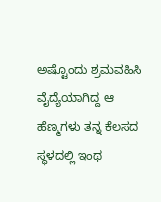ಅಷ್ಟೊಂದು ಶ್ರಮವಹಿಸಿ ವೈದ್ಯೆಯಾಗಿದ್ದ ಆ ಹೆಣ್ಮಗಳು ತನ್ನ ಕೆಲಸದ ಸ್ಥಳದಲ್ಲಿ ಇಂಥ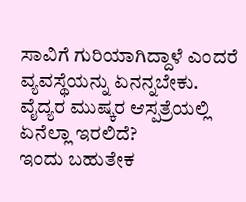ಸಾವಿಗೆ ಗುರಿಯಾಗಿದ್ದಾಳೆ ಎಂದರೆ ವ್ಯವಸ್ಥೆಯನ್ನು ಏನನ್ನಬೇಕು.
ವೈದ್ಯರ ಮುಷ್ಕರ ಆಸ್ಪತ್ರೆಯಲ್ಲಿ ಏನೆಲ್ಲಾ ಇರಲಿದೆ?
ಇಂದು ಬಹುತೇಕ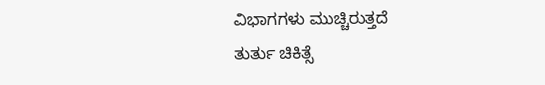ವಿಭಾಗಗಳು ಮುಚ್ಚಿರುತ್ತದೆ
ತುರ್ತು ಚಿಕಿತ್ಸೆ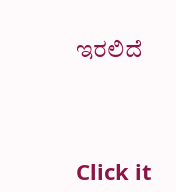ಇರಲಿದೆ



Click it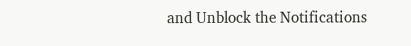and Unblock the Notifications